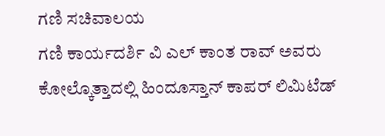ಗಣಿ ಸಚಿವಾಲಯ
ಗಣಿ ಕಾರ್ಯದರ್ಶಿ ವಿ ಎಲ್ ಕಾಂತ ರಾವ್ ಅವರು ಕೋಲ್ಕೊತ್ತಾದಲ್ಲಿ ಹಿಂದೂಸ್ತಾನ್ ಕಾಪರ್ ಲಿಮಿಟೆಡ್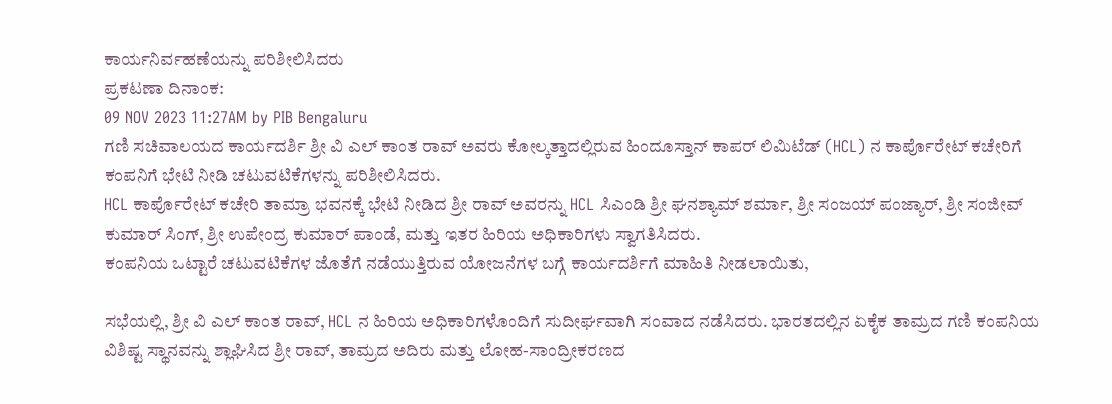ಕಾರ್ಯನಿರ್ವಹಣೆಯನ್ನು ಪರಿಶೀಲಿಸಿದರು
ಪ್ರಕಟಣಾ ದಿನಾಂಕ:
09 NOV 2023 11:27AM by PIB Bengaluru
ಗಣಿ ಸಚಿವಾಲಯದ ಕಾರ್ಯದರ್ಶಿ ಶ್ರೀ ವಿ ಎಲ್ ಕಾಂತ ರಾವ್ ಅವರು ಕೋಲ್ಕತ್ತಾದಲ್ಲಿರುವ ಹಿಂದೂಸ್ತಾನ್ ಕಾಪರ್ ಲಿಮಿಟೆಡ್ (HCL) ನ ಕಾರ್ಪೊರೇಟ್ ಕಚೇರಿಗೆ ಕಂಪನಿಗೆ ಭೇಟಿ ನೀಡಿ ಚಟುವಟಿಕೆಗಳನ್ನು ಪರಿಶೀಲಿಸಿದರು.
HCL ಕಾರ್ಪೊರೇಟ್ ಕಚೇರಿ ತಾಮ್ರಾ ಭವನಕ್ಕೆ ಭೇಟಿ ನೀಡಿದ ಶ್ರೀ ರಾವ್ ಅವರನ್ನು HCL ಸಿಎಂಡಿ ಶ್ರೀ ಘನಶ್ಯಾಮ್ ಶರ್ಮಾ, ಶ್ರೀ ಸಂಜಯ್ ಪಂಜ್ಯಾರ್, ಶ್ರೀ ಸಂಜೀವ್ ಕುಮಾರ್ ಸಿಂಗ್, ಶ್ರೀ ಉಪೇಂದ್ರ ಕುಮಾರ್ ಪಾಂಡೆ, ಮತ್ತು ಇತರ ಹಿರಿಯ ಅಧಿಕಾರಿಗಳು ಸ್ವಾಗತಿಸಿದರು.
ಕಂಪನಿಯ ಒಟ್ಟಾರೆ ಚಟುವಟಿಕೆಗಳ ಜೊತೆಗೆ ನಡೆಯುತ್ತಿರುವ ಯೋಜನೆಗಳ ಬಗ್ಗೆ ಕಾರ್ಯದರ್ಶಿಗೆ ಮಾಹಿತಿ ನೀಡಲಾಯಿತು,

ಸಭೆಯಲ್ಲಿ, ಶ್ರೀ ವಿ ಎಲ್ ಕಾಂತ ರಾವ್, HCL ನ ಹಿರಿಯ ಅಧಿಕಾರಿಗಳೊಂದಿಗೆ ಸುದೀರ್ಘವಾಗಿ ಸಂವಾದ ನಡೆಸಿದರು. ಭಾರತದಲ್ಲಿನ ಏಕೈಕ ತಾಮ್ರದ ಗಣಿ ಕಂಪನಿಯ ವಿಶಿಷ್ಟ ಸ್ಥಾನವನ್ನು ಶ್ಲಾಘಿಸಿದ ಶ್ರೀ ರಾವ್, ತಾಮ್ರದ ಅದಿರು ಮತ್ತು ಲೋಹ-ಸಾಂದ್ರೀಕರಣದ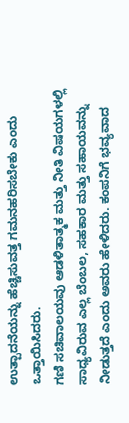ಉತ್ಪಾದನೆಯನ್ನು ಹೆಚ್ಚಿಸುವತ್ತ ಗಮನಹರಿಸಬೇಕು ಎಂದು ಒತ್ತಾಯಿಸಿದರು.
ಗಣಿ ಸಚಿವಾಲಯವು ಆಡಳಿತಾತ್ಮಕ ಮತ್ತು ನೀತಿ ವಿಷಯಗಳಲ್ಲಿ ಸಾಧ್ಯವಿರುವ ಎಲ್ಲ ಬೆಂಬಲ, ಸಹಕಾರ ಮತ್ತು ಸಹಾಯವನ್ನು ನೀಡುತ್ತದೆ ಎಂದು ಅವರು ಹೇಳಿದರು. ಕಂಪನಿಗೆ ಭವ್ಯವಾದ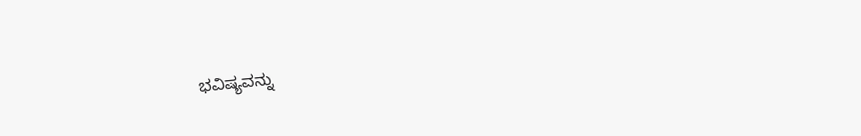ಭವಿಷ್ಯವನ್ನು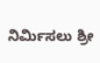ನಿರ್ಮಿಸಲು ಶ್ರೀ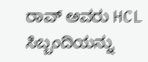ರಾವ್ ಅವರು HCL ಸಿಬ್ಬಂದಿಯನ್ನು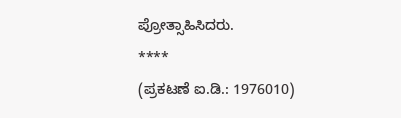ಪ್ರೋತ್ಸಾಹಿಸಿದರು.
****
(ಪ್ರಕಟಣೆ ಐ.ಡಿ.: 1976010)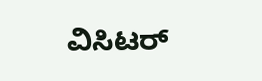ವಿಸಿಟರ್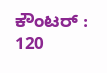ಕೌಂಟರ್ : 120